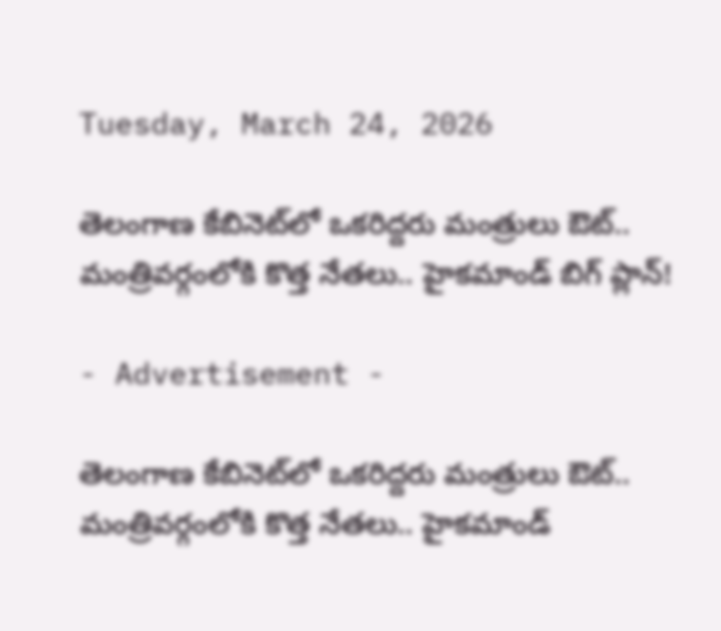Tuesday, March 24, 2026

తెలంగాణ కేబినెట్‌లో ఒకరిద్దరు మంత్రులు ఔట్.. మంత్రివర్గంలోకి కొత్త నేతలు.. హైకమాండ్ బిగ్ ప్లాన్!

- Advertisement -

తెలంగాణ కేబినెట్‌లో ఒకరిద్దరు మంత్రులు ఔట్..
మంత్రివర్గంలోకి కొత్త నేతలు.. హైకమాండ్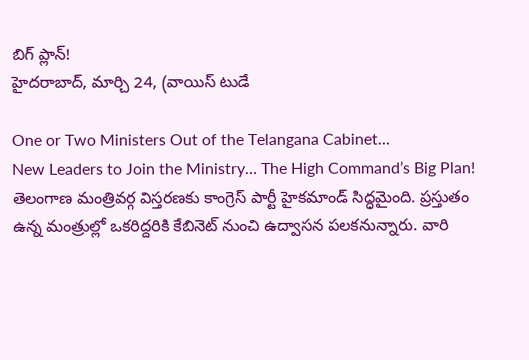బిగ్ ప్లాన్!
హైదరాబాద్, మార్చి 24, (వాయిస్ టుడే

One or Two Ministers Out of the Telangana Cabinet…
New Leaders to Join the Ministry… The High Command’s Big Plan!
తెలంగాణ మంత్రివర్గ విస్తరణకు కాంగ్రెస్ పార్టీ హైకమాండ్ సిద్ధమైంది. ప్రస్తుతం ఉన్న మంత్రుల్లో ఒకరిద్దరికి కేబినెట్ నుంచి ఉద్వాసన పలకనున్నారు. వారి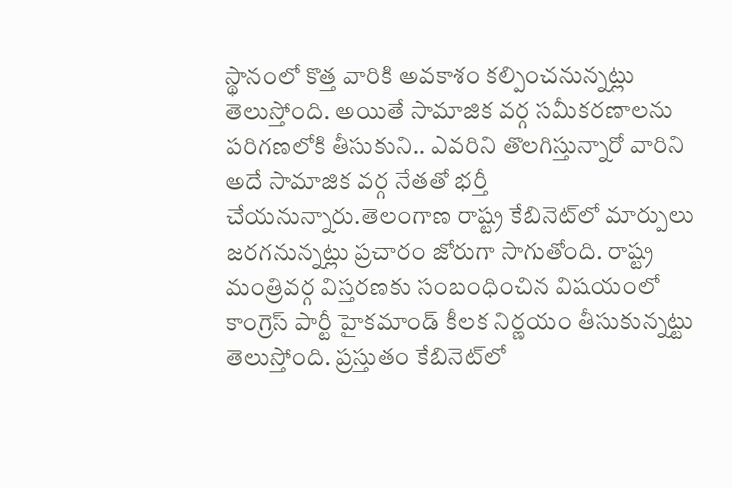స్థానంలో కొత్త వారికి అవకాశం కల్పించనున్నట్లు తెలుస్తోంది. అయితే సామాజిక వర్గ సమీకరణాలను పరిగణలోకి తీసుకుని.. ఎవరిని తొలగిస్తున్నారో వారిని అదే సామాజిక వర్గ నేతతో భర్తీ చేయనున్నారు.తెలంగాణ రాష్ట్ర కేబినెట్‌లో మార్పులు జరగనున్నట్లు ప్రచారం జోరుగా సాగుతోంది. రాష్ట్ర మంత్రివర్గ విస్తరణకు సంబంధించిన విషయంలో కాంగ్రెస్ పార్టీ హైకమాండ్ కీలక నిర్ణయం తీసుకున్నట్టు తెలుస్తోంది. ప్రస్తుతం కేబినెట్‌లో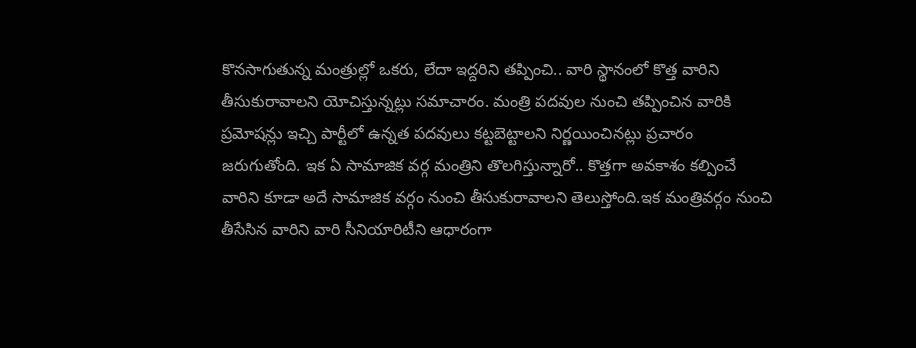కొనసాగుతున్న మంత్రుల్లో ఒకరు, లేదా ఇద్దరిని తప్పించి.. వారి స్థానంలో కొత్త వారిని తీసుకురావాలని యోచిస్తున్నట్లు సమాచారం. మంత్రి పదవుల నుంచి తప్పించిన వారికి ప్రమోషన్లు ఇచ్చి పార్టీలో ఉన్నత పదవులు కట్టబెట్టాలని నిర్ణయించినట్లు ప్రచారం జరుగుతోంది. ఇక ఏ సామాజిక వర్గ మంత్రిని తొలగిస్తున్నారో.. కొత్తగా అవకాశం కల్పించే వారిని కూడా అదే సామాజిక వర్గం నుంచి తీసుకురావాలని తెలుస్తోంది.ఇక మంత్రివర్గం నుంచి తీసేసిన వారిని వారి సీనియారిటీని ఆధారంగా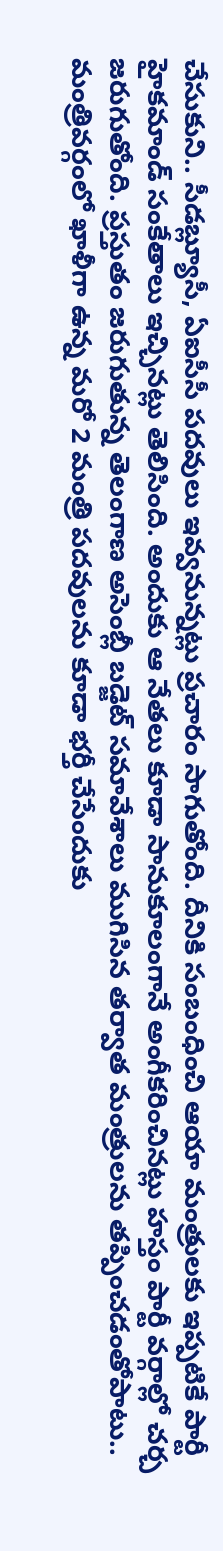చేసుకుని.. సీడబ్ల్యూసీ, ఏఐసీసీ పదవులు ఇవ్వనున్నట్లు ప్రచారం సాగుతోంది. దీనికి సంబంధించి ఆయా మంత్రులకు ఇప్పటికే పార్టీ హైకమాండ్ సంకేతాలు ఇచ్చినట్లు తెలిసింది. అందుకు ఆ నేతలు కూడా సానుకూలంగానే అంగీకరించినట్లు హస్తం పార్టీ వర్గాల్లో చర్చ జరుగుతోంది. ప్రస్తుతం జరుగుతున్న తెలంగాణ అసెంబ్లీ బడ్జెట్ సమావేశాలు ముగిసిన తర్వాత మంత్రులను తప్పించడంతోపాటు.. మంత్రివర్గంలో ఖాళీగా ఉన్న మరో 2 మంత్రి పదవులను కూడా భర్తీ చేసేందుకు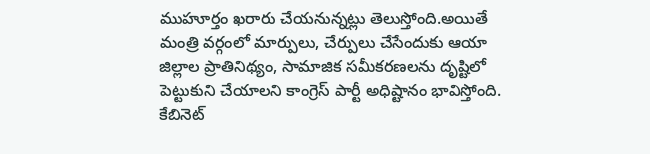ముహూర్తం ఖరారు చేయనున్నట్లు తెలుస్తోంది.అయితే మంత్రి వర్గంలో మార్పులు, చేర్పులు చేసేందుకు ఆయా జిల్లాల ప్రాతినిథ్యం, సామాజిక సమీకరణలను దృష్టిలో పెట్టుకుని చేయాలని కాంగ్రెస్ పార్టీ అధిష్టానం భావిస్తోంది. కేబినెట్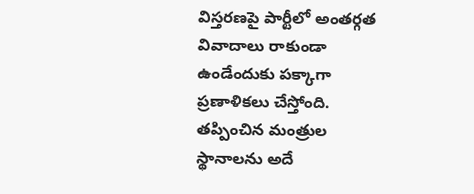విస్తరణపై పార్టీలో అంతర్గత వివాదాలు రాకుండా ఉండేందుకు పక్కాగా ప్రణాళికలు చేస్తోంది. తప్పించిన మంత్రుల స్థానాలను అదే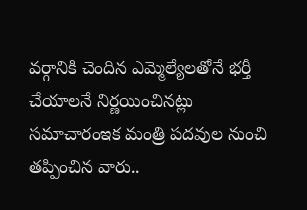వర్గానికి చెందిన ఎమ్మెల్యేలతోనే భర్తీ చేయాలనే నిర్ణయించినట్లు సమాచారంఇక మంత్రి పదవుల నుంచి తప్పించిన వారు..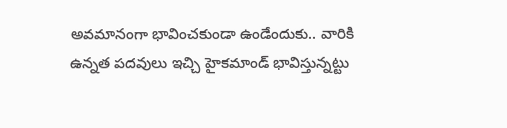అవమానంగా భావించకుండా ఉండేందుకు.. వారికి ఉన్నత పదవులు ఇచ్చి హైకమాండ్ భావిస్తున్నట్టు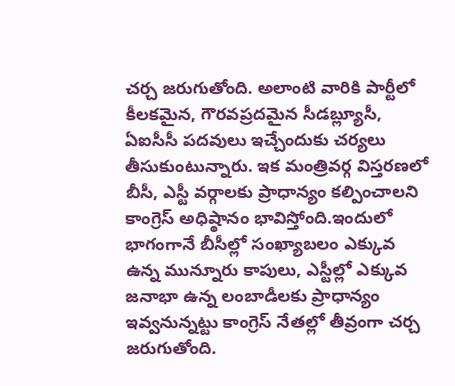చర్చ జరుగుతోంది. అలాంటి వారికి పార్టీలో కీలకమైన, గౌరవప్రదమైన సీడబ్ల్యూసీ, ఏఐసీసీ పదవులు ఇచ్చేందుకు చర్యలు తీసుకుంటున్నారు. ఇక మంత్రివర్గ విస్తరణలో బీసీ, ఎస్టీ వర్గాలకు ప్రాధాన్యం కల్పించాలని కాంగ్రెస్ అధిష్ఠానం భావిస్తోంది.ఇందులో భాగంగానే బీసీల్లో సంఖ్యాబలం ఎక్కువ ఉన్న మున్నూరు కాపులు, ఎస్టీల్లో ఎక్కువ జనాభా ఉన్న లంబాడీలకు ప్రాధాన్యం ఇవ్వనున్నట్టు కాంగ్రెస్ నేతల్లో తీవ్రంగా చర్చ జరుగుతోంది.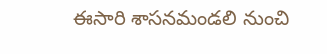ఈసారి శాసనమండలి నుంచి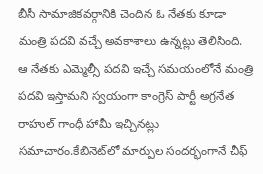బీసీ సామాజికవర్గానికి చెందిన ఓ నేతకు కూడా మంత్రి పదవి వచ్చే అవకాశాలు ఉన్నట్లు తెలిసింది. ఆ నేతకు ఎమ్మెల్సీ పదవి ఇచ్చే సమయంలోనే మంత్రి పదవి ఇస్తామని స్వయంగా కాంగ్రెస్ పార్టీ అగ్రనేత రాహుల్ గాంధీ హామీ ఇచ్చినట్లు సమాచారం.కేబినెట్‌లో మార్పుల సందర్భంగానే చీఫ్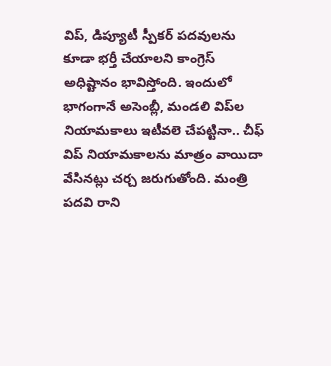విప్, డిప్యూటీ స్పీకర్ పదవులను కూడా భర్తీ చేయాలని కాంగ్రెస్ అధిష్టానం భావిస్తోంది. ఇందులో భాగంగానే అసెంబ్లీ, మండలి విప్‌ల నియామకాలు ఇటీవలె చేపట్టినా.. చీఫ్ విప్ నియామకాలను మాత్రం వాయిదా వేసినట్లు చర్చ జరుగుతోంది. మంత్రి పదవి రాని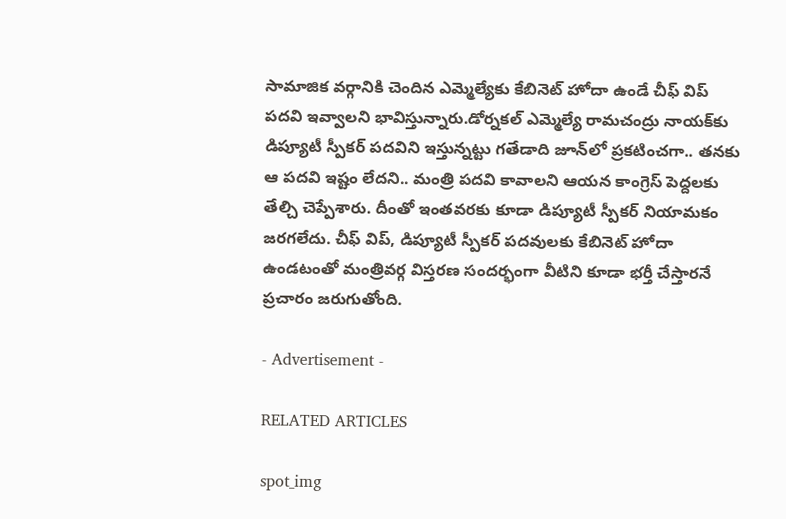సామాజిక వర్గానికి చెందిన ఎమ్మెల్యే‌కు కేబినెట్ హోదా ఉండే చీఫ్ విప్ పదవి ఇవ్వాలని భావిస్తున్నారు.డోర్నకల్ ఎమ్మెల్యే రామచంద్రు నాయక్‌కు డిప్యూటీ స్పీకర్ పదవిని ఇస్తున్నట్టు గతేడాది జూన్‌లో ప్రకటించగా.. తనకు ఆ పదవి ఇష్టం లేదని.. మంత్రి పదవి కావాలని ఆయన కాంగ్రెస్ పెద్దలకు తేల్చి చెప్పేశారు. దీంతో ఇంతవరకు కూడా డిప్యూటీ స్పీకర్ నియామకం జరగలేదు. చీఫ్ విప్, డిప్యూటీ స్పీకర్ పదవులకు కేబినెట్ హోదా ఉండటంతో మంత్రివర్గ విస్తరణ సందర్భంగా వీటిని కూడా భర్తీ చేస్తారనే ప్రచారం జరుగుతోంది.

- Advertisement -

RELATED ARTICLES

spot_img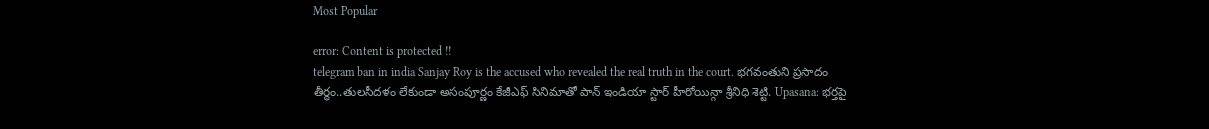Most Popular

error: Content is protected !!
telegram ban in india Sanjay Roy is the accused who revealed the real truth in the court. భగవంతుని ప్రసాదం తీర్థం..తులసీదళం లేకుండా అసంపూర్ణం కేజీఎఫ్ సినిమాతో పాన్ ఇండియా స్టార్ హీరోయిన్గా శ్రీనిధి శెట్టి. Upasana: భర్తపై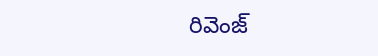రివెంజ్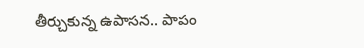తీర్చుకున్న ఉపాసన.. పాపం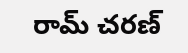రామ్ చరణ్